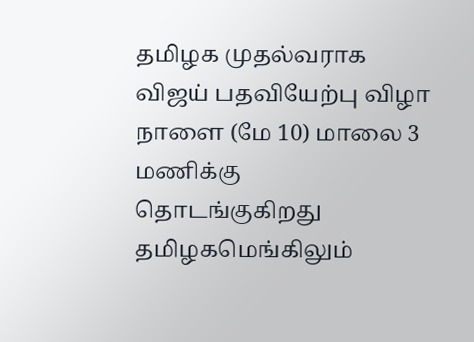தமிழக முதல்வராக விஜய் பதவியேற்பு விழா நாளை (மே 10) மாலை 3 மணிக்கு தொடங்குகிறது தமிழகமெங்கிலும்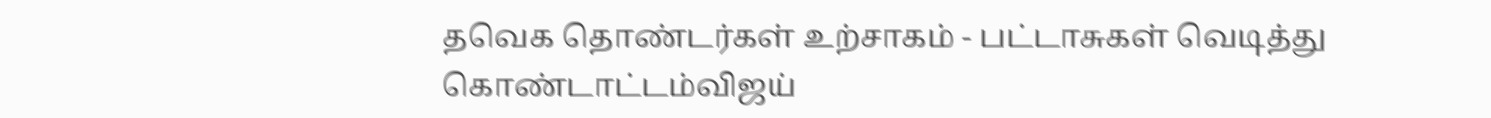தவெக தொண்டர்கள் உற்சாகம் - பட்டாசுகள் வெடித்து கொண்டாட்டம்விஜய்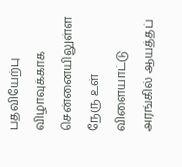பதவியேற்பு விழாவுக்காக சென்னையிலுள்ள நேரு உள் விளையாட்டு அரங்கில் ஆயத்தப்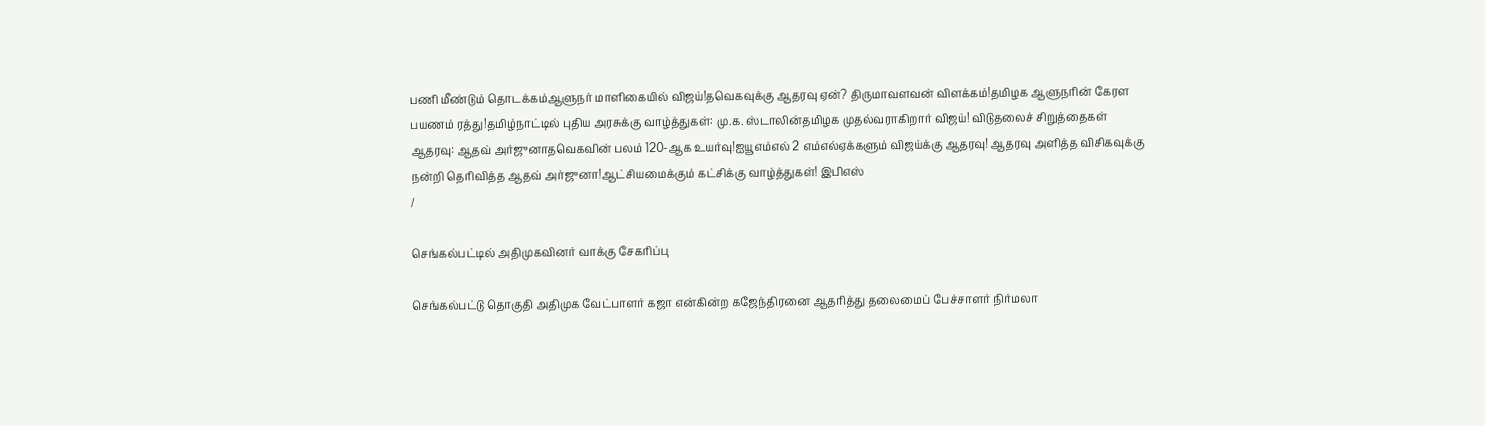பணி மீண்டும் தொடக்கம்ஆளுநர் மாளிகையில் விஜய்!தவெகவுக்கு ஆதரவு ஏன்? திருமாவளவன் விளக்கம்!தமிழக ஆளுநரின் கேரள பயணம் ரத்து!தமிழ்நாட்டில் புதிய அரசுக்கு வாழ்த்துகள்: மு.க. ஸ்டாலின்தமிழக முதல்வராகிறார் விஜய்! விடுதலைச் சிறுத்தைகள் ஆதரவு: ஆதவ் அர்ஜுனாதவெகவின் பலம் 120-ஆக உயர்வு!ஐயூஎம்எல் 2 எம்எல்ஏக்களும் விஜய்க்கு ஆதரவு! ஆதரவு அளித்த விசிகவுக்கு நன்றி தெரிவித்த ஆதவ் அர்ஜுனா!ஆட்சியமைக்கும் கட்சிக்கு வாழ்த்துகள்! இபிஎஸ்
/

செங்கல்பட்டில் அதிமுகவினர் வாக்கு சேகரிப்பு

செங்கல்பட்டு தொகுதி அதிமுக வேட்பாளர் கஜா என்கின்ற கஜேந்திரனை ஆதரித்து தலைமைப் பேச்சாளர் நிர்மலா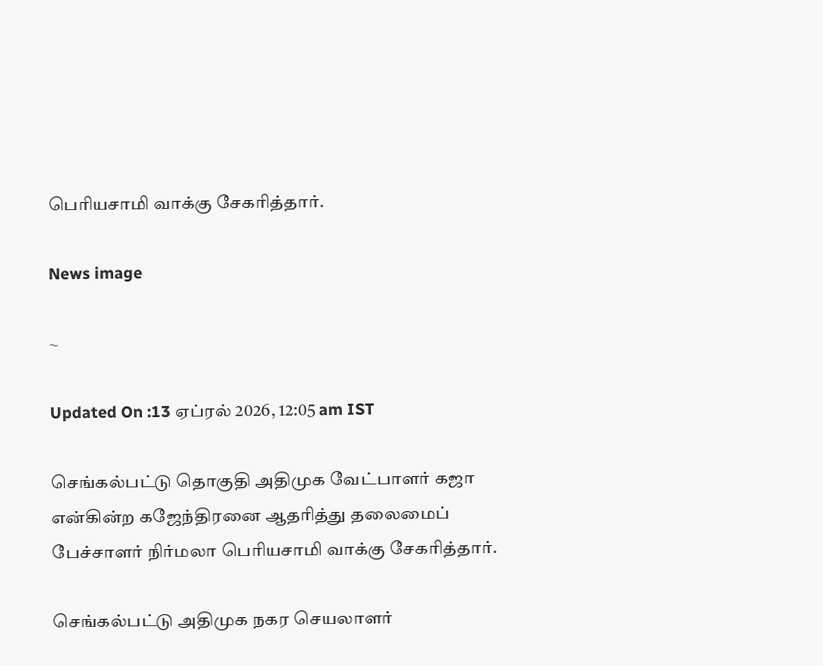பெரியசாமி வாக்கு சேகரித்தார்.

News image

~

Updated On :13 ஏப்ரல் 2026, 12:05 am IST

செங்கல்பட்டு தொகுதி அதிமுக வேட்பாளர் கஜா என்கின்ற கஜேந்திரனை ஆதரித்து தலைமைப் பேச்சாளர் நிர்மலா பெரியசாமி வாக்கு சேகரித்தார்.

செங்கல்பட்டு அதிமுக நகர செயலாளர்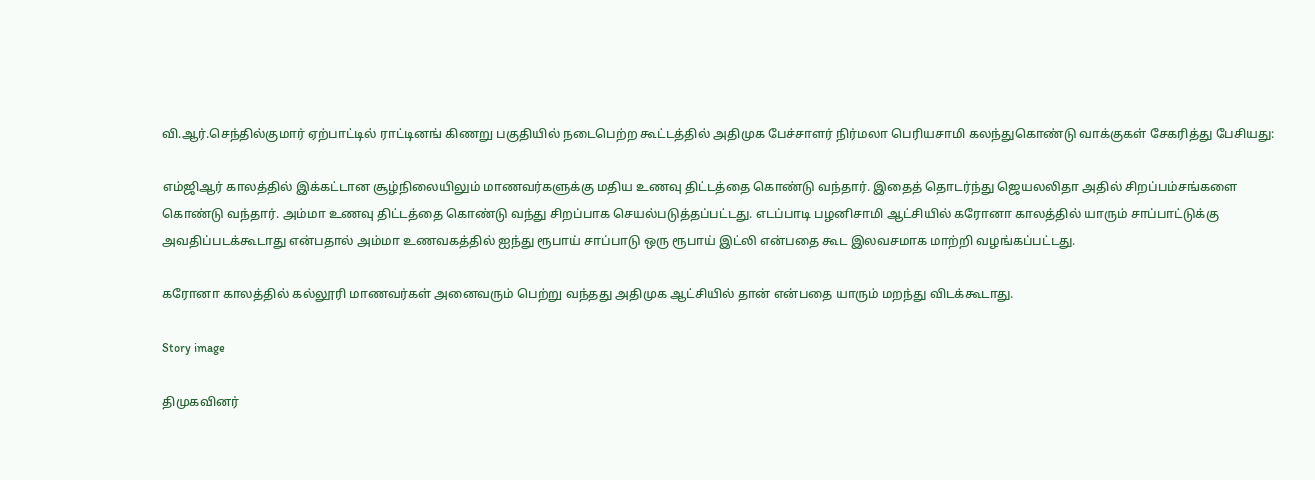வி.ஆர்.செந்தில்குமார் ஏற்பாட்டில் ராட்டினங் கிணறு பகுதியில் நடைபெற்ற கூட்டத்தில் அதிமுக பேச்சாளர் நிர்மலா பெரியசாமி கலந்துகொண்டு வாக்குகள் சேகரித்து பேசியது:

எம்ஜிஆர் காலத்தில் இக்கட்டான சூழ்நிலையிலும் மாணவர்களுக்கு மதிய உணவு திட்டத்தை கொண்டு வந்தார். இதைத் தொடர்ந்து ஜெயலலிதா அதில் சிறப்பம்சங்களை கொண்டு வந்தார். அம்மா உணவு திட்டத்தை கொண்டு வந்து சிறப்பாக செயல்படுத்தப்பட்டது. எடப்பாடி பழனிசாமி ஆட்சியில் கரோனா காலத்தில் யாரும் சாப்பாட்டுக்கு அவதிப்படக்கூடாது என்பதால் அம்மா உணவகத்தில் ஐந்து ரூபாய் சாப்பாடு ஒரு ரூபாய் இட்லி என்பதை கூட இலவசமாக மாற்றி வழங்கப்பட்டது.

கரோனா காலத்தில் கல்லூரி மாணவர்கள் அனைவரும் பெற்று வந்தது அதிமுக ஆட்சியில் தான் என்பதை யாரும் மறந்து விடக்கூடாது.

Story image

திமுகவினர்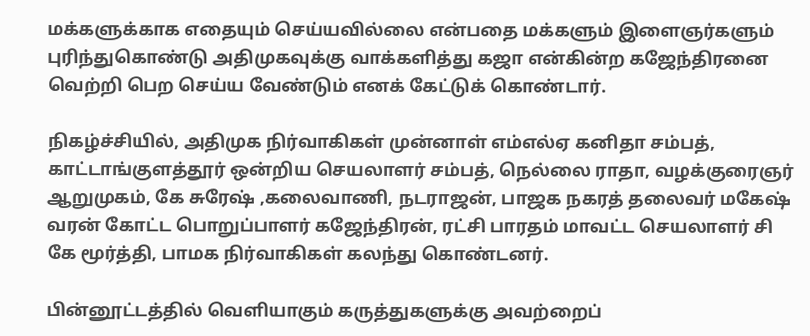மக்களுக்காக எதையும் செய்யவில்லை என்பதை மக்களும் இளைஞர்களும் புரிந்துகொண்டு அதிமுகவுக்கு வாக்களித்து கஜா என்கின்ற கஜேந்திரனை வெற்றி பெற செய்ய வேண்டும் எனக் கேட்டுக் கொண்டார்.

நிகழ்ச்சியில், அதிமுக நிர்வாகிகள் முன்னாள் எம்எல்ஏ கனிதா சம்பத், காட்டாங்குளத்தூர் ஒன்றிய செயலாளர் சம்பத், நெல்லை ராதா, வழக்குரைஞர் ஆறுமுகம், கே சுரேஷ் ,கலைவாணி, நடராஜன், பாஜக நகரத் தலைவர் மகேஷ் வரன் கோட்ட பொறுப்பாளர் கஜேந்திரன், ரட்சி பாரதம் மாவட்ட செயலாளர் சி கே மூர்த்தி, பாமக நிர்வாகிகள் கலந்து கொண்டனர்.

பின்னூட்டத்தில் வெளியாகும் கருத்துகளுக்கு அவற்றைப்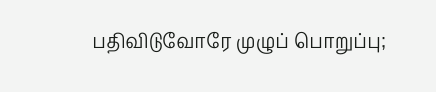பதிவிடுவோரே முழுப் பொறுப்பு;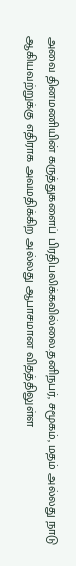அவை தினமணியின் கருத்துகளைப் பிரதிபலிக்கவில்லை.தனிநபர், சமூகம், மதம் அல்லது நாடு ஆகியவற்றுக்கு எதிராக அவமதிக்கிற அல்லது ஆபாசமான விதத்திலுள்ள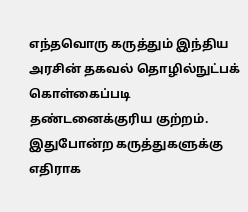எந்தவொரு கருத்தும் இந்திய அரசின் தகவல் தொழில்நுட்பக் கொள்கைப்படி தண்டனைக்குரிய குற்றம். இதுபோன்ற கருத்துகளுக்கு எதிராக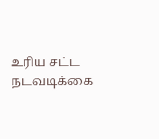உரிய சட்ட நடவடிக்கை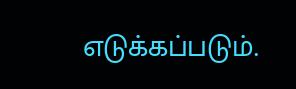எடுக்கப்படும்.